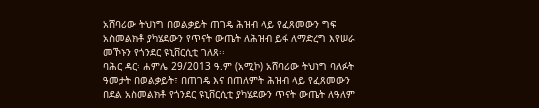አሸባሪው ትህነግ በወልቃይት ጠገዴ ሕዝብ ላይ የፈጸመውን ግፍ አስመልክቶ ያካሄደውን የጥናት ውጤት ለሕዝብ ይፋ ለማድረግ እየሠራ መኾኑን የጎንደር ዩኒቨርሲቲ ገለጸ፡፡
ባሕር ዳር፡ ሐምሌ 29/2013 ዓ.ም (አሚኮ) አሸባሪው ትህነግ ባለፉት ዓመታት በወልቃይት፣ በጠገዴ እና በጠለምት ሕዝብ ላይ የፈጸመውን በደል አስመልክቶ የጎንደር ዩኒቨርሲቲ ያካሄደውን ጥናት ውጤት ለዓለም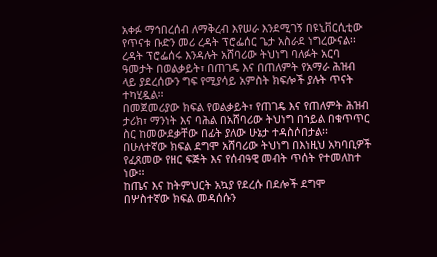አቀፉ ማኅበረሰብ ለማቅረብ እየሠራ እንደሚገኝ በዩኒቨርሲቲው የጥናቱ ቡድን መሪ ረዳት ፕሮፌሰር ጌታ አስራደ ነግረውናል፡፡
ረዳት ፕሮፌሰሩ እንዳሉት አሸባሪው ትህነግ ባለፉት አርባ ዓመታት በወልቃይት፣ በጠገዴ እና በጠለምት የአማራ ሕዝብ ላይ ያደረሰውን ግፍ የሚያሳይ አምስት ክፍሎች ያሉት ጥናት ተካሂዷል፡፡
በመጀመሪያው ክፍል የወልቃይት፣ የጠገዴ እና የጠለምት ሕዝብ ታሪክ፣ ማንነት እና ባሕል በአሸባሪው ትህነግ በኀይል በቁጥጥር ስር ከመውደቃቸው በፊት ያለው ሁኔታ ተዳስሶበታል፡፡
በሁለተኛው ክፍል ደግሞ አሸባሪው ትህነግ በእነዚህ አካባቢዎች የፈጸመው የዘር ፍጅት እና የሰብዓዊ መብት ጥሰት የተመለከተ ነው፡፡
ከጤና እና ከትምህርት አኳያ የደረሱ በደሎች ደግሞ በሦስተኛው ክፍል መዳሰሱን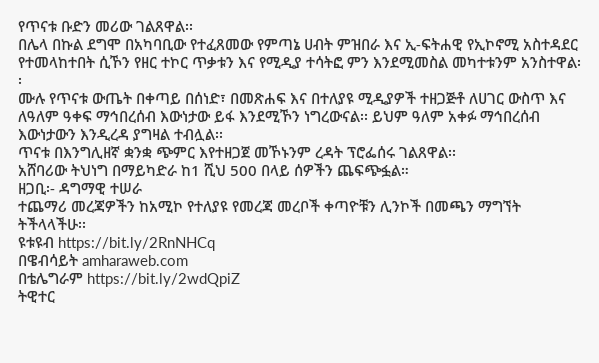የጥናቱ ቡድን መሪው ገልጸዋል፡፡
በሌላ በኩል ደግሞ በአካባቢው የተፈጸመው የምጣኔ ሀብት ምዝበራ እና ኢ-ፍትሐዊ የኢኮኖሚ አስተዳደር የተመላከተበት ሲኾን የዘር ተኮር ጥቃቱን እና የሚዲያ ተሳትፎ ምን እንደሚመስል መካተቱንም አንስተዋል፡፡
ሙሉ የጥናቱ ውጤት በቀጣይ በሰነድ፣ በመጽሐፍ እና በተለያዩ ሚዲያዎች ተዘጋጅቶ ለሀገር ውስጥ እና ለዓለም ዓቀፍ ማኅበረሰብ እውነታው ይፋ እንደሚኾን ነግረውናል፡፡ ይህም ዓለም አቀፉ ማኅበረሰብ እውነታውን እንዲረዳ ያግዛል ተብሏል፡፡
ጥናቱ በእንግሊዘኛ ቋንቋ ጭምር እየተዘጋጀ መኾኑንም ረዳት ፕሮፌሰሩ ገልጸዋል፡፡
አሸባሪው ትህነግ በማይካድራ ከ1 ሺህ 500 በላይ ሰዎችን ጨፍጭፏል።
ዘጋቢ፡- ዳግማዊ ተሠራ
ተጨማሪ መረጃዎችን ከአሚኮ የተለያዩ የመረጃ መረቦች ቀጣዮቹን ሊንኮች በመጫን ማግኘት ትችላላችሁ፡፡
ዩቱዩብ https://bit.ly/2RnNHCq
በዌብሳይት amharaweb.com
በቴሌግራም https://bit.ly/2wdQpiZ
ትዊተር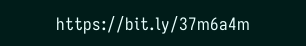https://bit.ly/37m6a4m